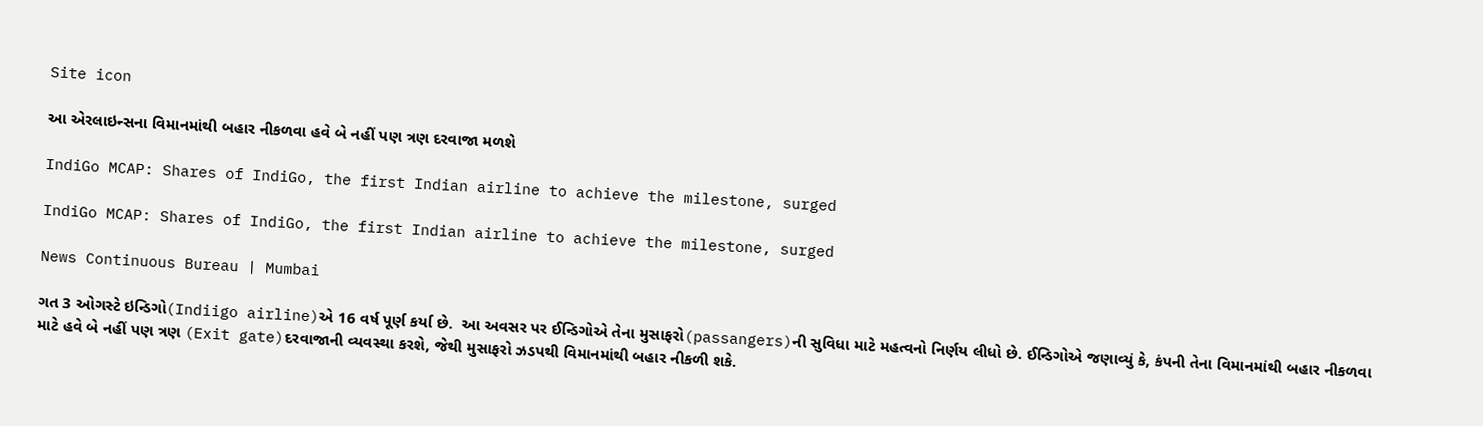Site icon

આ એરલાઇન્સના વિમાનમાંથી બહાર નીકળવા હવે બે નહીં પણ ત્રણ દરવાજા મળશે

IndiGo MCAP: Shares of IndiGo, the first Indian airline to achieve the milestone, surged

IndiGo MCAP: Shares of IndiGo, the first Indian airline to achieve the milestone, surged

News Continuous Bureau | Mumbai

ગત 3 ઓગસ્ટે ઇન્ડિગો(Indiigo airline)એ 16 વર્ષ પૂર્ણ કર્યા છે.  આ અવસર પર ઈન્ડિગોએ તેના મુસાફરો(passangers)ની સુવિધા માટે મહત્વનો નિર્ણય લીધો છે. ઈન્ડિગોએ જણાવ્યું કે, કંપની તેના વિમાનમાંથી બહાર નીકળવા માટે હવે બે નહીં પણ ત્રણ (Exit gate)દરવાજાની વ્યવસ્થા કરશે, જેથી મુસાફરો ઝડપથી વિમાનમાંથી બહાર નીકળી શકે.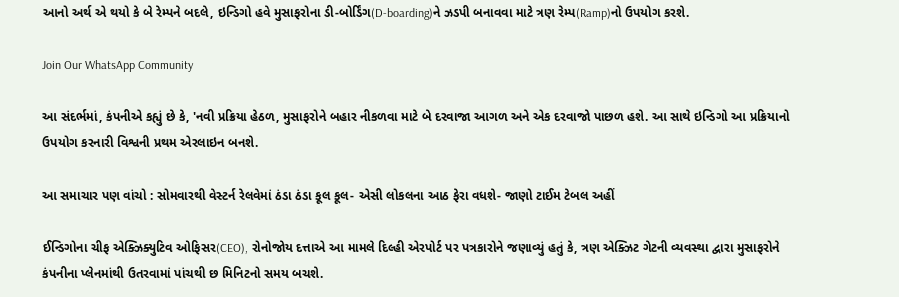આનો અર્થ એ થયો કે બે રેમ્પને બદલે, ઇન્ડિગો હવે મુસાફરોના ડી-બોર્ડિંગ(D-boarding)ને ઝડપી બનાવવા માટે ત્રણ રેમ્પ(Ramp)નો ઉપયોગ કરશે.

Join Our WhatsApp Community

આ સંદર્ભમાં, કંપનીએ કહ્યું છે કે, 'નવી પ્રક્રિયા હેઠળ, મુસાફરોને બહાર નીકળવા માટે બે દરવાજા આગળ અને એક દરવાજો પાછળ હશે. આ સાથે ઇન્ડિગો આ પ્રક્રિયાનો ઉપયોગ કરનારી વિશ્વની પ્રથમ એરલાઇન બનશે.

આ સમાચાર પણ વાંચો : સોમવારથી વેસ્ટર્ન રેલવેમાં ઠંડા ઠંડા કૂલ કૂલ- એસી લોકલના આઠ ફેરા વધશે- જાણો ટાઈમ ટેબલ અહીં

ઈન્ડિગોના ચીફ એક્ઝિક્યુટિવ ઓફિસર(CEO), રોનોજોય દત્તાએ આ મામલે દિલ્હી એરપોર્ટ પર પત્રકારોને જણાવ્યું હતું કે, ત્રણ એક્ઝિટ ગેટની વ્યવસ્થા દ્વારા મુસાફરોને કંપનીના પ્લેનમાંથી ઉતરવામાં પાંચથી છ મિનિટનો સમય બચશે.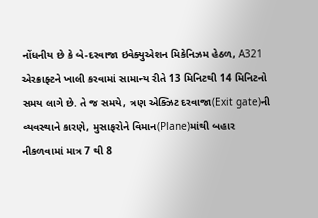નોંધનીય છે કે બે-દરવાજા ઇવેક્યુએશન મિકેનિઝમ હેઠળ, A321 એરક્રાફ્ટને ખાલી કરવામાં સામાન્ય રીતે 13 મિનિટથી 14 મિનિટનો સમય લાગે છે. તે જ સમયે, ત્રણ એક્ઝિટ દરવાજા(Exit gate)ની વ્યવસ્થાને કારણે, મુસાફરોને વિમાન(Plane)માંથી બહાર નીકળવામાં માત્ર 7 થી 8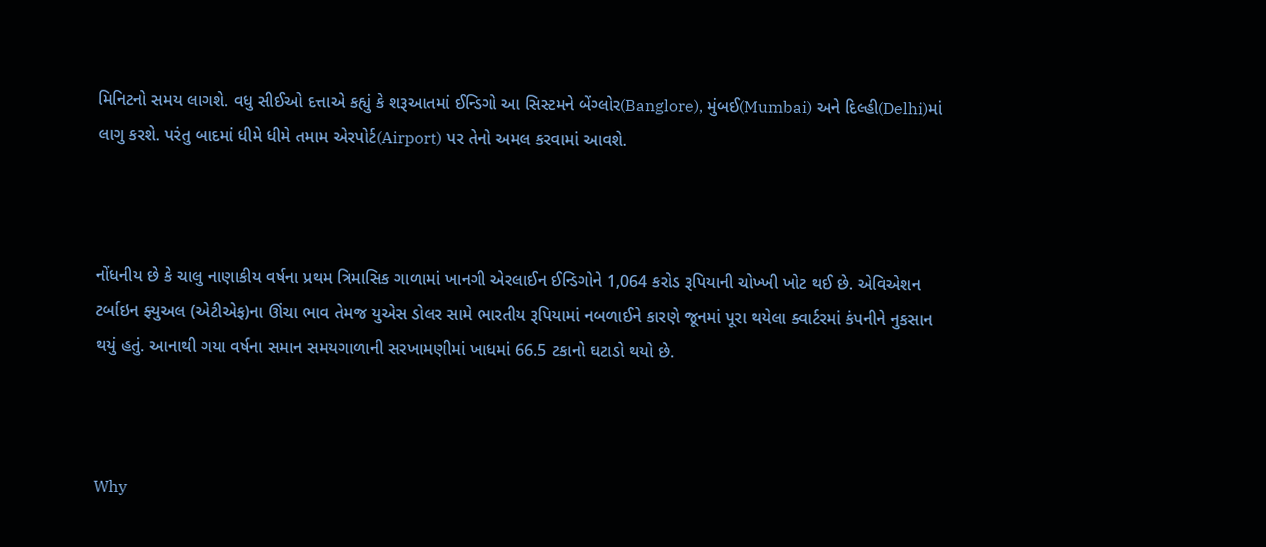મિનિટનો સમય લાગશે. વધુ સીઈઓ દત્તાએ કહ્યું કે શરૂઆતમાં ઈન્ડિગો આ સિસ્ટમને બેંગ્લોર(Banglore), મુંબઈ(Mumbai) અને દિલ્હી(Delhi)માં લાગુ કરશે. પરંતુ બાદમાં ધીમે ધીમે તમામ એરપોર્ટ(Airport) પર તેનો અમલ કરવામાં આવશે.



નોંધનીય છે કે ચાલુ નાણાકીય વર્ષના પ્રથમ ત્રિમાસિક ગાળામાં ખાનગી એરલાઈન ઈન્ડિગોને 1,064 કરોડ રૂપિયાની ચોખ્ખી ખોટ થઈ છે. એવિએશન ટર્બાઇન ફ્યુઅલ (એટીએફ)ના ઊંચા ભાવ તેમજ યુએસ ડોલર સામે ભારતીય રૂપિયામાં નબળાઈને કારણે જૂનમાં પૂરા થયેલા ક્વાર્ટરમાં કંપનીને નુકસાન થયું હતું. આનાથી ગયા વર્ષના સમાન સમયગાળાની સરખામણીમાં ખાધમાં 66.5 ટકાનો ઘટાડો થયો છે.



Why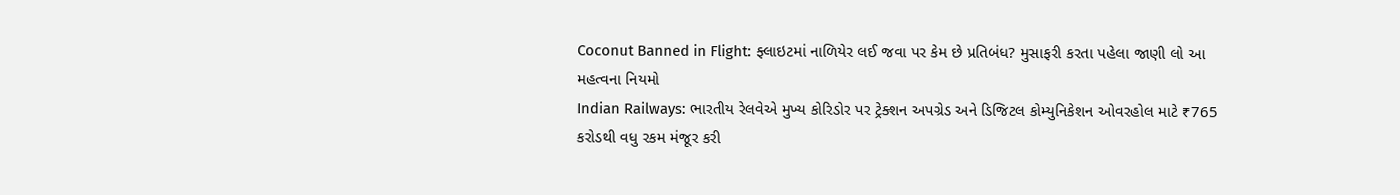Coconut Banned in Flight: ફ્લાઇટમાં નાળિયેર લઈ જવા પર કેમ છે પ્રતિબંધ? મુસાફરી કરતા પહેલા જાણી લો આ મહત્વના નિયમો
Indian Railways: ભારતીય રેલવેએ મુખ્ય કોરિડોર પર ટ્રેક્શન અપગ્રેડ અને ડિજિટલ કોમ્યુનિકેશન ઓવરહોલ માટે ₹765 કરોડથી વધુ રકમ મંજૂર કરી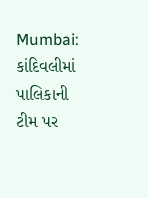Mumbai: કાંદિવલીમાં પાલિકાની ટીમ પર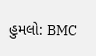હુમલો: BMC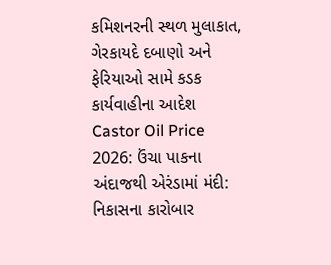કમિશનરની સ્થળ મુલાકાત, ગેરકાયદે દબાણો અને ફેરિયાઓ સામે કડક કાર્યવાહીના આદેશ
Castor Oil Price 2026: ઉંચા પાકના અંદાજથી એરંડામાં મંદી: નિકાસના કારોબાર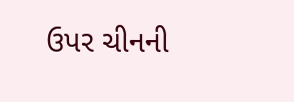ઉપર ચીનની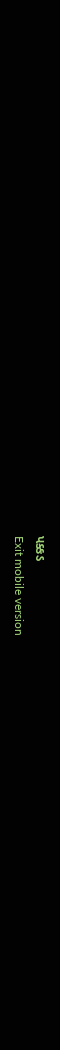પક્કડ
Exit mobile version